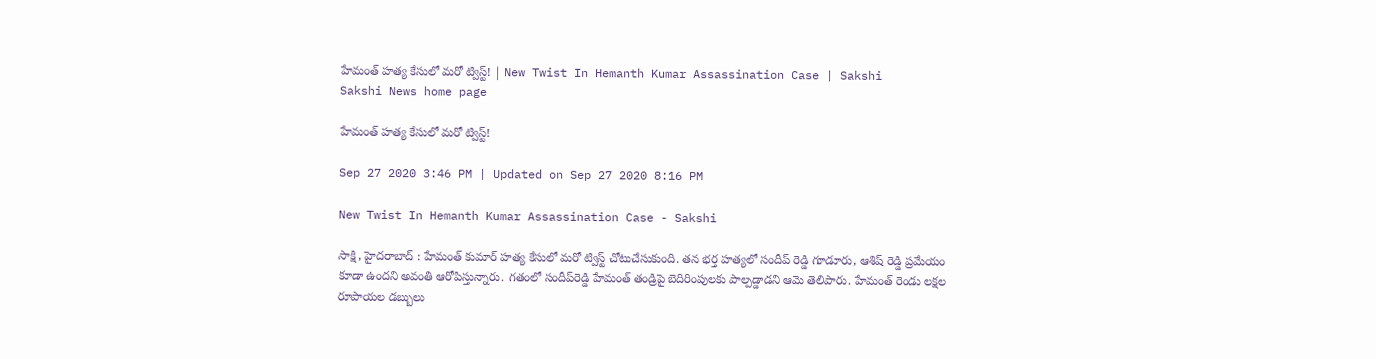హేమంత్‌ హత్య కేసులో మరో ట్విస్ట్‌! | New Twist In Hemanth Kumar Assassination Case | Sakshi
Sakshi News home page

హేమంత్‌ హత్య కేసులో మరో ట్విస్ట్‌!

Sep 27 2020 3:46 PM | Updated on Sep 27 2020 8:16 PM

New Twist In Hemanth Kumar Assassination Case - Sakshi

సాక్షి, హైదరాబాద్‌ : హేమంత్‌ కుమార్‌ హత్య కేసులో మరో ట్విస్ట్‌ చోటుచేసుకుంది. తన భర్త హత్యలో సందీప్ రెడ్డి గూడూరు, ఆశిష్ రెడ్డి ప్రమేయం కూడా ఉందని అవంతి ఆరోపిస్తున్నారు. గతంలో సందీప్‌రెడ్డి హేమంత్‌ తండ్రిపై బెదిరింపులకు పాల్పడ్డాడని ఆమె తెలిపారు. హేమంత్‌ రెండు లక్షల రూపాయల డబ్బులు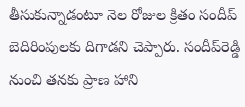తీసుకున్నాడంటూ నెల రోజుల క్రితం సందీప్‌‌ బెదిరింపులకు దిగాడని చెప్పారు. సందీప్‌రెడ్డి నుంచి తనకు ప్రాణ హాని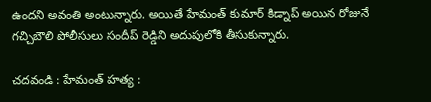ఉందని అవంతి అంటున్నారు. అయితే హేమంత్ కుమార్‌ కిడ్నాప్ అయిన రోజునే గచ్చిబౌలి పోలీసులు సందీప్ రెడ్డిని అదుపులోకి తీసుకున్నారు.

చదవండి : హేమంత్‌ హత్య :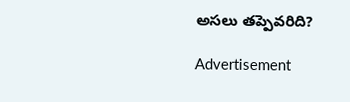అసలు తప్పెవరిది?

Advertisement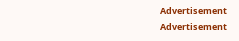Advertisement
Advertisement